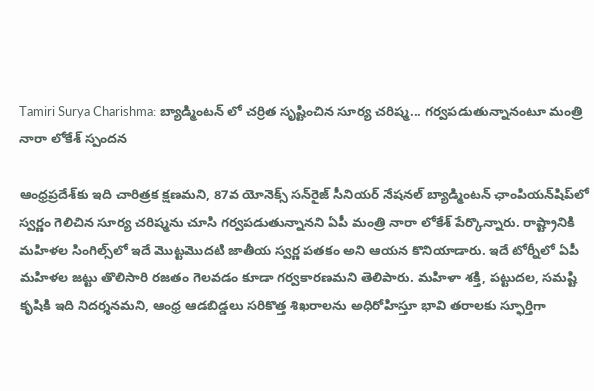Tamiri Surya Charishma: బ్యాడ్మింటన్ లో చర్రిత సృష్టించిన సూర్య చరిష్మ... గర్వపడుతున్నానంటూ మంత్రి నారా లోకేశ్ స్పందన

ఆంధ్రప్రదేశ్‌కు ఇది చారిత్రక క్షణమని, 87వ యోనెక్స్ సన్‌రైజ్ సీనియర్ నేషనల్ బ్యాడ్మింటన్ ఛాంపియన్‌షిప్‌లో స్వర్ణం గెలిచిన సూర్య చరిష్మను చూసి గర్వపడుతున్నానని ఏపీ మంత్రి నారా లోకేశ్ పేర్కొన్నారు. రాష్ట్రానికి మహిళల సింగిల్స్‌లో ఇదే మొట్టమొదటి జాతీయ స్వర్ణ పతకం అని ఆయన కొనియాడారు. ఇదే టోర్నీలో ఏపీ మహిళల జట్టు తొలిసారి రజతం గెలవడం కూడా గర్వకారణమని తెలిపారు. మహిళా శక్తి, పట్టుదల, సమష్టి కృషికి ఇది నిదర్శనమని, ఆంధ్ర ఆడబిడ్డలు సరికొత్త శిఖరాలను అధిరోహిస్తూ భావి తరాలకు స్ఫూర్తిగా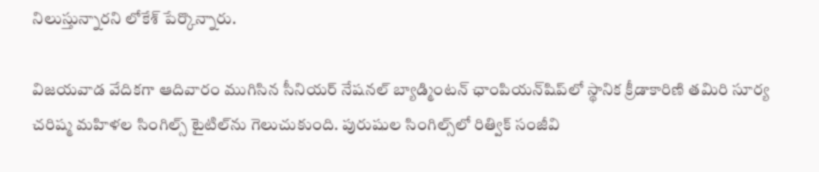నిలుస్తున్నారని లోకేశ్ పేర్కొన్నారు.

విజయవాడ వేదికగా ఆదివారం ముగిసిన సీనియర్ నేషనల్ బ్యాడ్మింటన్ ఛాంపియన్‌షిప్‌లో స్థానిక క్రీడాకారిణి తమిరి సూర్య చరిష్మ మహిళల సింగిల్స్ టైటిల్‌ను గెలుచుకుంది. పురుషుల సింగిల్స్‌లో రిత్విక్ సంజీవి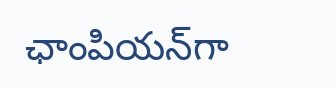ఛాంపియన్‌గా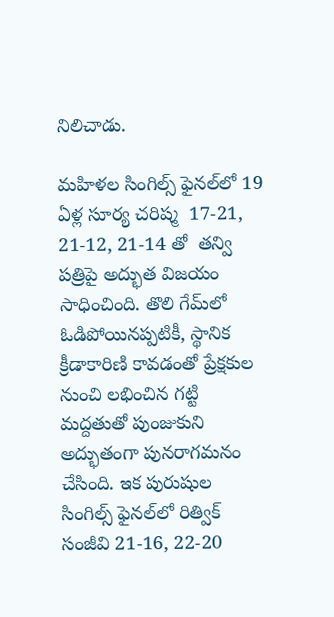నిలిచాడు.

మహిళల సింగిల్స్ ఫైనల్‌లో 19 ఏళ్ల సూర్య చరిష్మ  17-21, 21-12, 21-14 తో  తన్వి పత్రిపై అద్భుత విజయం సాధించింది. తొలి గేమ్‌లో ఓడిపోయినప్పటికీ, స్థానిక క్రీడాకారిణి కావడంతో ప్రేక్షకుల నుంచి లభించిన గట్టి మద్దతుతో పుంజుకుని అద్భుతంగా పునరాగమనం చేసింది. ఇక పురుషుల సింగిల్స్ ఫైనల్‌లో రిత్విక్ సంజీవి 21-16, 22-20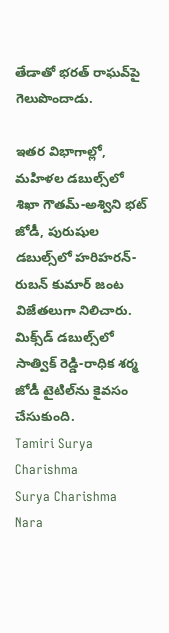తేడాతో భరత్ రాఘవ్‌పై గెలుపొందాడు.

ఇతర విభాగాల్లో, మహిళల డబుల్స్‌లో శిఖా గౌతమ్-అశ్విని భట్ జోడీ, పురుషుల డబుల్స్‌లో హరిహరన్-రుబన్ కుమార్ జంట విజేతలుగా నిలిచారు. మిక్స్‌డ్ డబుల్స్‌లో సాత్విక్ రెడ్డి-రాధిక శర్మ జోడీ టైటిల్‌ను కైవసం చేసుకుంది.
Tamiri Surya Charishma
Surya Charishma
Nara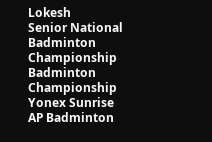Lokesh
Senior National Badminton Championship
Badminton Championship
Yonex Sunrise
AP Badminton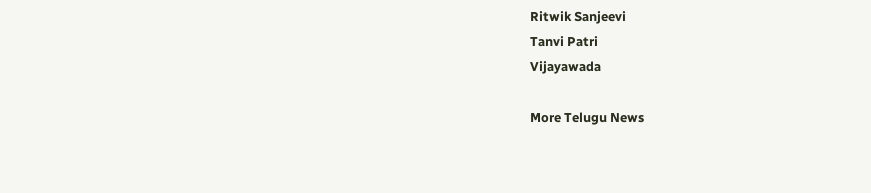Ritwik Sanjeevi
Tanvi Patri
Vijayawada

More Telugu News